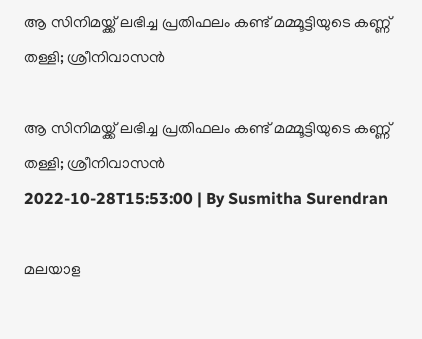ആ സിനിമയ്ക്ക് ലഭിച്ച പ്രതിഫലം കണ്ട് മമ്മൂട്ടിയുടെ കണ്ണ് തള്ളി; ശ്രീനിവാസൻ

ആ സിനിമയ്ക്ക് ലഭിച്ച പ്രതിഫലം കണ്ട് മമ്മൂട്ടിയുടെ കണ്ണ് തള്ളി; ശ്രീനിവാസൻ
2022-10-28T15:53:00 | By Susmitha Surendran

മലയാള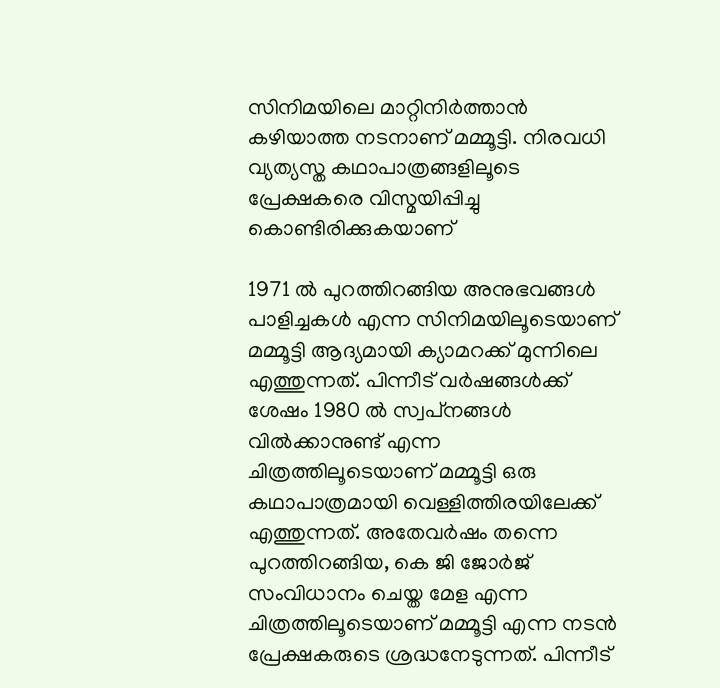സിനിമയിലെ മാറ്റിനിർത്താൻ കഴിയാത്ത നടനാണ് മമ്മൂട്ടി. നിരവധി വ്യത്യസ്ത കഥാപാത്രങ്ങളിലൂടെ പ്രേക്ഷകരെ വിസ്മയിപ്പിച്ചു കൊണ്ടിരിക്കുകയാണ്

1971 ൽ പുറത്തിറങ്ങിയ അനുഭവങ്ങള്‍ പാളിച്ചകള്‍ എന്ന സിനിമയിലൂടെയാണ് മമ്മൂട്ടി ആദ്യമായി ക്യാമറക്ക് മുന്നിലെ എത്തുന്നത്. പിന്നീട് വർഷങ്ങൾക്ക് ശേഷം 1980 ൽ സ്വപ്‌നങ്ങൾ വിൽക്കാനുണ്ട് എന്ന ചിത്രത്തിലൂടെയാണ് മമ്മൂട്ടി ഒരു കഥാപാത്രമായി വെള്ളിത്തിരയിലേക്ക് എത്തുന്നത്. അതേവർഷം തന്നെ പുറത്തിറങ്ങിയ, കെ ജി ജോർജ് സംവിധാനം ചെയ്ത മേള എന്ന ചിത്രത്തിലൂടെയാണ് മമ്മൂട്ടി എന്ന നടൻ പ്രേക്ഷകരുടെ ശ്രദ്ധനേടുന്നത്. പിന്നീട്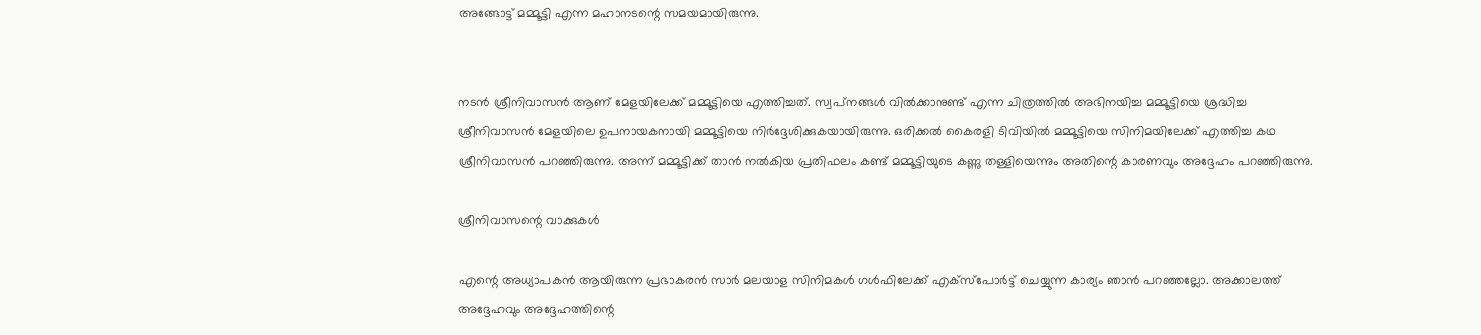അങ്ങോട്ട് മമ്മൂട്ടി എന്ന മഹാനടന്റെ സമയമായിരുന്നു.


നടൻ ശ്രീനിവാസൻ ആണ് മേളയിലേക്ക് മമ്മൂട്ടിയെ എത്തിച്ചത്. സ്വപ്‌നങ്ങൾ വിൽക്കാനുണ്ട് എന്ന ചിത്രത്തിൽ അഭിനയിച്ച മമ്മൂട്ടിയെ ശ്രദ്ധിച്ച ശ്രീനിവാസൻ മേളയിലെ ഉപനായകനായി മമ്മൂട്ടിയെ നിർദ്ദേശിക്കുകയായിരുന്നു. ഒരിക്കൽ കൈരളി ടിവിയിൽ മമ്മൂട്ടിയെ സിനിമയിലേക്ക് എത്തിച്ച കഥ ശ്രീനിവാസൻ പറഞ്ഞിരുന്നു. അന്ന് മമ്മൂട്ടിക്ക് താൻ നൽകിയ പ്രതിഫലം കണ്ട് മമ്മൂട്ടിയുടെ കണ്ണു തള്ളിയെന്നും അതിന്റെ കാരണവും അദ്ദേഹം പറഞ്ഞിരുന്നു.

ശ്രീനിവാസന്റെ വാക്കുകൾ

എന്റെ അധ്യാപകൻ ആയിരുന്ന പ്രഭാകരൻ സാർ മലയാള സിനിമകൾ ഗൾഫിലേക്ക് എക്സ്പോർട്ട് ചെയ്യുന്ന കാര്യം ഞാൻ പറഞ്ഞല്ലോ. അക്കാലത്ത് അദ്ദേഹവും അദ്ദേഹത്തിന്റെ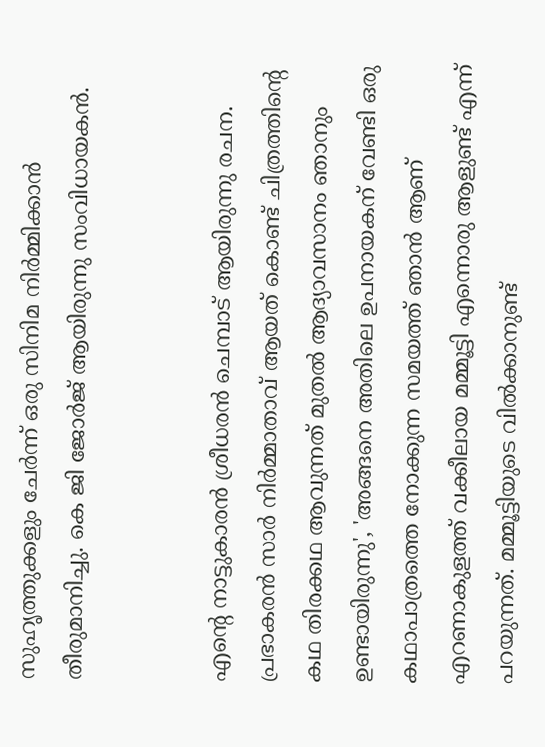സുഹൃത്തുക്കളും ചേർന്ന് ഒരു സിനിമ നിർമ്മിക്കാൻ തീരുമാനിച്ചു. കെ ജി ജോർജ് ആയിരുന്നു സംവിധായകൻ.


എന്റെ നാട്ടുകാരൻ ശ്രീധരൻ ചെമ്പാട് ആയിരുന്നു രചന. പ്രഭാകരൻ സാർ നിർമ്മാതാവ് ആയത് കൊണ്ട് ചിത്രത്തിന്റെ കഥ തിരക്കഥ ആവുന്നത് മുതൽ ആദ്യാവസാനം ഞാനും ഉണ്ടായിരുന്നു', 'അങ്ങനെ അതിലെ ഉപനായകന് വേണ്ടി ഒരു കഥാപാത്രത്തെ നോക്കുന്ന സമയത്ത് ഞാൻ ആണ് എറണാകുളത്ത് വക്കീലായ മമ്മൂട്ടി എന്നൊരു ആളുണ്ട് എന്ന് പറയുന്നത്. മമ്മൂട്ടിയുടെ വിൽക്കാനുണ്ട്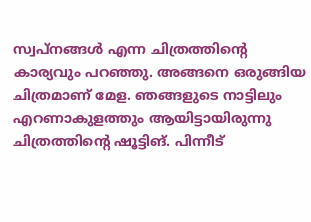സ്വപ്‌നങ്ങൾ എന്ന ചിത്രത്തിന്റെ കാര്യവും പറഞ്ഞു. അങ്ങനെ ഒരുങ്ങിയ ചിത്രമാണ് മേള. ഞങ്ങളുടെ നാട്ടിലും എറണാകുളത്തും ആയിട്ടായിരുന്നു ചിത്രത്തിന്റെ ഷൂട്ടിങ്. പിന്നീട്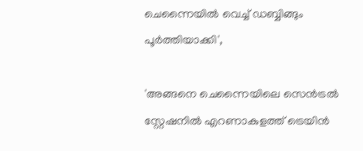ചെന്നൈയിൽ വെച്ച് ഡബ്ബിങ്ങും പൂർത്തിയാക്കി',

'അങ്ങനെ ചെന്നൈയിലെ സെൻട്രൽ സ്റ്റേഷനിൽ എറണാകുളത്ത് ട്രെയിൻ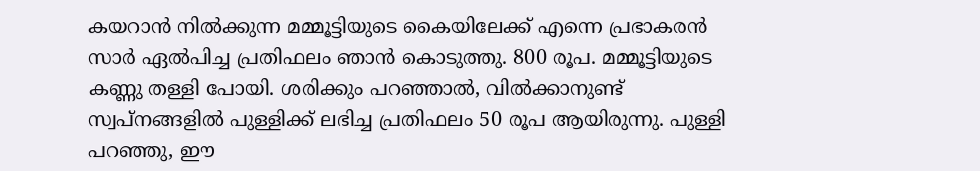കയറാൻ നിൽക്കുന്ന മമ്മൂട്ടിയുടെ കൈയിലേക്ക് എന്നെ പ്രഭാകരൻ സാർ ഏൽപിച്ച പ്രതിഫലം ഞാൻ കൊടുത്തു. 800 രൂപ. മമ്മൂട്ടിയുടെ കണ്ണു തള്ളി പോയി. ശരിക്കും പറഞ്ഞാൽ, വിൽക്കാനുണ്ട് സ്വപ്നങ്ങളിൽ പുള്ളിക്ക് ലഭിച്ച പ്രതിഫലം 50 രൂപ ആയിരുന്നു. പുള്ളി പറഞ്ഞു, ഈ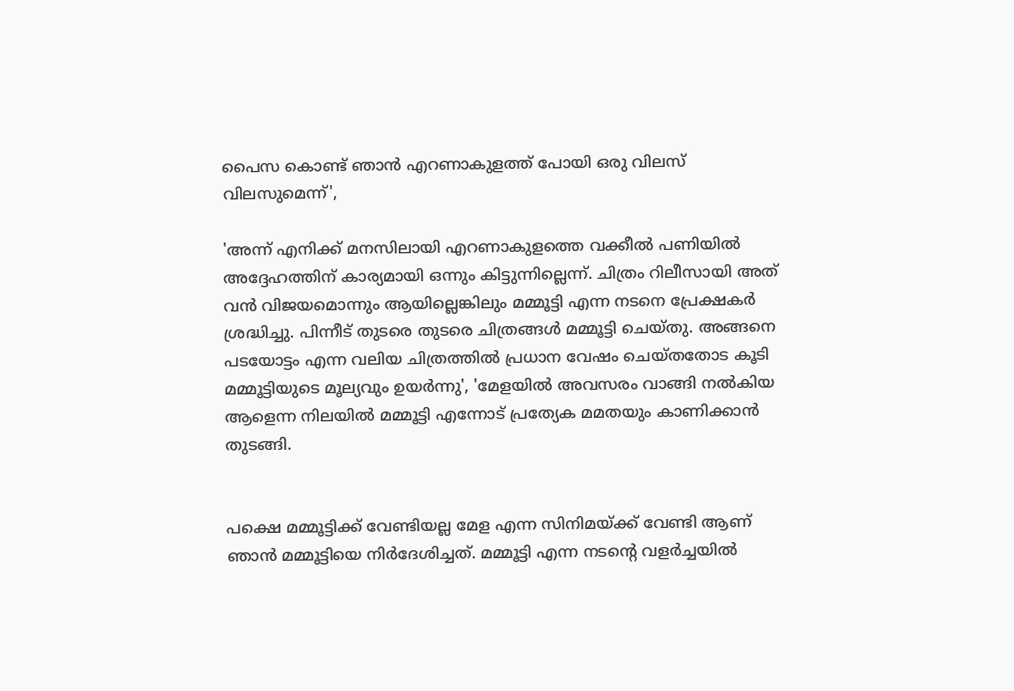പൈസ കൊണ്ട് ഞാൻ എറണാകുളത്ത് പോയി ഒരു വിലസ് വിലസുമെന്ന്',

'അന്ന് എനിക്ക് മനസിലായി എറണാകുളത്തെ വക്കീൽ പണിയിൽ അദ്ദേഹത്തിന് കാര്യമായി ഒന്നും കിട്ടുന്നില്ലെന്ന്. ചിത്രം റിലീസായി അത് വൻ വിജയമൊന്നും ആയില്ലെങ്കിലും മമ്മൂട്ടി എന്ന നടനെ പ്രേക്ഷകർ ശ്രദ്ധിച്ചു. പിന്നീട് തുടരെ തുടരെ ചിത്രങ്ങൾ മമ്മൂട്ടി ചെയ്തു. അങ്ങനെ പടയോട്ടം എന്ന വലിയ ചിത്രത്തിൽ പ്രധാന വേഷം ചെയ്തതോട കൂടി മമ്മൂട്ടിയുടെ മൂല്യവും ഉയർന്നു', 'മേളയിൽ അവസരം വാങ്ങി നൽകിയ ആളെന്ന നിലയിൽ മമ്മൂട്ടി എന്നോട് പ്രത്യേക മമതയും കാണിക്കാൻ തുടങ്ങി.


പക്ഷെ മമ്മൂട്ടിക്ക് വേണ്ടിയല്ല മേള എന്ന സിനിമയ്ക്ക് വേണ്ടി ആണ് ഞാൻ മമ്മൂട്ടിയെ നിർദേശിച്ചത്. മമ്മൂട്ടി എന്ന നടന്റെ വളർച്ചയിൽ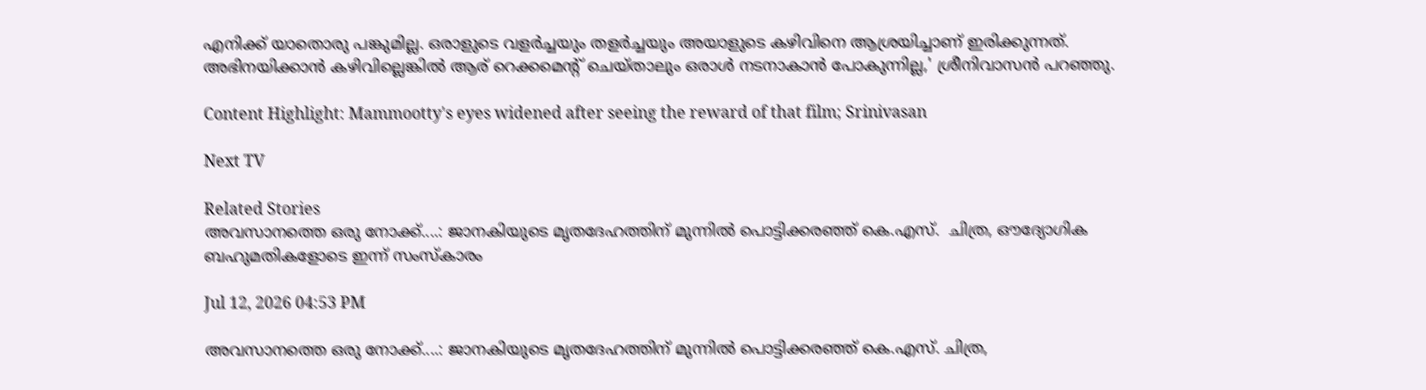എനിക്ക് യാതൊരു പങ്കുമില്ല. ഒരാളുടെ വളർച്ചയും തളർച്ചയും അയാളുടെ കഴിവിനെ ആശ്രയിച്ചാണ് ഇരിക്കുന്നത്. അഭിനയിക്കാൻ കഴിവില്ലെങ്കിൽ ആര് റെക്കമെന്റ് ചെയ്താലും ഒരാൾ നടനാകാൻ പോകുന്നില്ല,' ശ്രീനിവാസൻ പറഞ്ഞു.

Content Highlight: Mammootty's eyes widened after seeing the reward of that film; Srinivasan

Next TV

Related Stories
അവസാനത്തെ ഒരു നോക്ക്....: ജാനകിയുടെ മൃതദേഹത്തിന് മുന്നിൽ പൊട്ടിക്കരഞ്ഞ് കെ.എസ്.  ചിത്ര, ഔദ്യോഗിക ബഹുമതികളോടെ ഇന്ന് സംസ്കാരം

Jul 12, 2026 04:53 PM

അവസാനത്തെ ഒരു നോക്ക്....: ജാനകിയുടെ മൃതദേഹത്തിന് മുന്നിൽ പൊട്ടിക്കരഞ്ഞ് കെ.എസ്. ചിത്ര,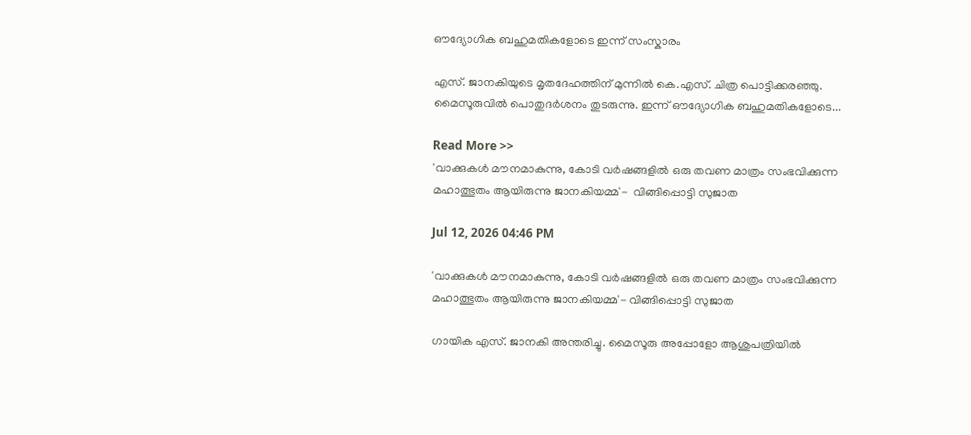ഔദ്യോഗിക ബഹുമതികളോടെ ഇന്ന് സംസ്കാരം

എസ്. ജാനകിയുടെ മൃതദേഹത്തിന് മുന്നിൽ കെ.എസ്. ചിത്ര പൊട്ടിക്കരഞ്ഞു. മൈസൂരുവിൽ പൊതുദർശനം തുടരുന്നു. ഇന്ന് ഔദ്യോഗിക ബഹുമതികളോടെ...

Read More >>
'വാക്കുകൾ മൗനമാകുന്നു, കോടി വർഷങ്ങളിൽ ഒരു തവണ മാത്രം സംഭവിക്കുന്ന മഹാത്ഭുതം ആയിരുന്നു ജാനകിയമ്മ'-  വിങ്ങിപ്പൊട്ടി സുജാത

Jul 12, 2026 04:46 PM

'വാക്കുകൾ മൗനമാകുന്നു, കോടി വർഷങ്ങളിൽ ഒരു തവണ മാത്രം സംഭവിക്കുന്ന മഹാത്ഭുതം ആയിരുന്നു ജാനകിയമ്മ'- വിങ്ങിപ്പൊട്ടി സുജാത

ഗായിക എസ്. ജാനകി അന്തരിച്ചു. മൈസൂരു അപ്പോളോ ആശുപത്രിയിൽ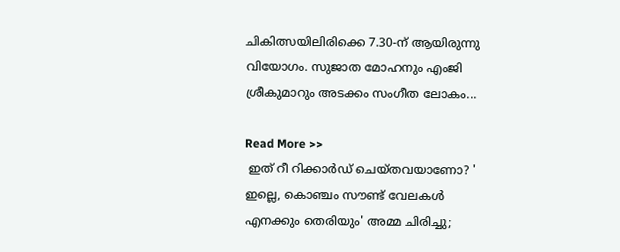ചികിത്സയിലിരിക്കെ 7.30-ന് ആയിരുന്നു വിയോഗം. സുജാത മോഹനും എംജി ശ്രീകുമാറും അടക്കം സംഗീത ലോകം...

Read More >>
 ഇത് റീ റിക്കാർഡ് ചെയ്തവയാണോ? ' ഇല്ലെ, കൊഞ്ചം സൗണ്ട് വേലകൾ എനക്കും തെരിയും' അമ്മ ചിരിച്ചു;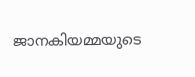ജാനകിയമ്മയുടെ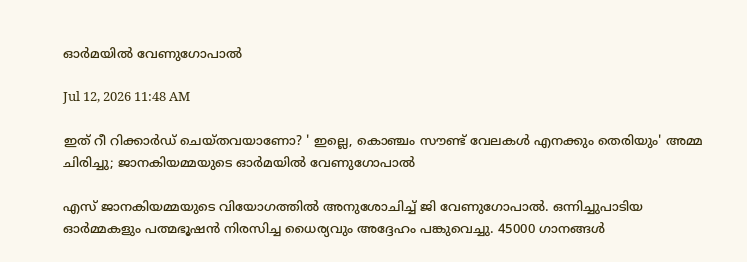ഓർമയിൽ വേണുഗോപാൽ

Jul 12, 2026 11:48 AM

ഇത് റീ റിക്കാർഡ് ചെയ്തവയാണോ? ' ഇല്ലെ, കൊഞ്ചം സൗണ്ട് വേലകൾ എനക്കും തെരിയും' അമ്മ ചിരിച്ചു; ജാനകിയമ്മയുടെ ഓർമയിൽ വേണുഗോപാൽ

എസ് ജാനകിയമ്മയുടെ വിയോഗത്തിൽ അനുശോചിച്ച് ജി വേണുഗോപാൽ. ഒന്നിച്ചുപാടിയ ഓർമ്മകളും പത്മഭൂഷൻ നിരസിച്ച ധൈര്യവും അദ്ദേഹം പങ്കുവെച്ചു. 45000 ഗാനങ്ങൾ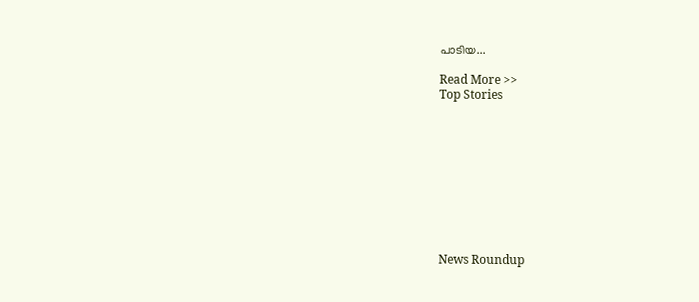പാടിയ...

Read More >>
Top Stories










News Roundup